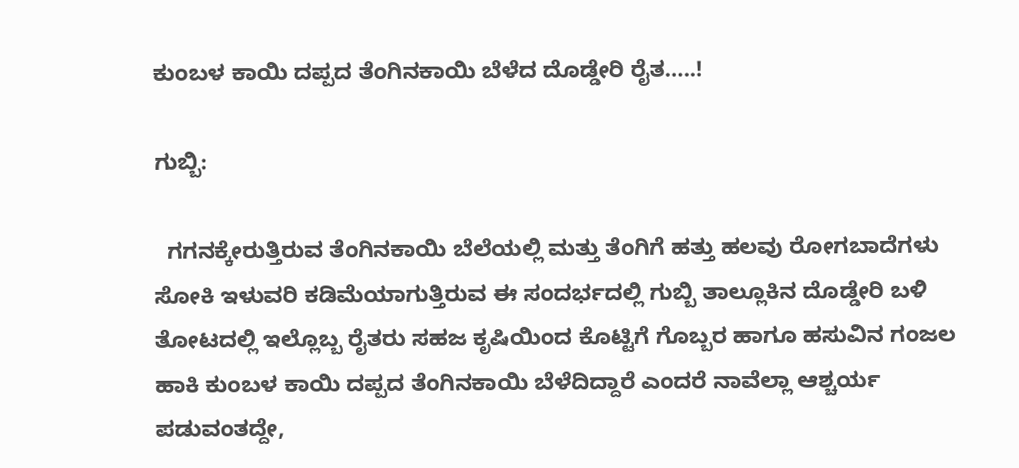ಕುಂಬಳ ಕಾಯಿ ದಪ್ಪದ ತೆಂಗಿನಕಾಯಿ ಬೆಳೆದ ದೊಡ್ಡೇರಿ ರೈತ…..!

ಗುಬ್ಬಿ:

  ಗಗನಕ್ಕೇರುತ್ತಿರುವ ತೆಂಗಿನಕಾಯಿ ಬೆಲೆಯಲ್ಲಿ ಮತ್ತು ತೆಂಗಿಗೆ ಹತ್ತು ಹಲವು ರೋಗಬಾದೆಗಳು ಸೋಕಿ ಇಳುವರಿ ಕಡಿಮೆಯಾಗುತ್ತಿರುವ ಈ ಸಂದರ್ಭದಲ್ಲಿ ಗುಬ್ಬಿ ತಾಲ್ಲೂಕಿನ ದೊಡ್ಡೇರಿ ಬಳಿ ತೋಟದಲ್ಲಿ ಇಲ್ಲೊಬ್ಬ ರೈತರು ಸಹಜ ಕೃಷಿಯಿಂದ ಕೊಟ್ಟಿಗೆ ಗೊಬ್ಬರ ಹಾಗೂ ಹಸುವಿನ ಗಂಜಲ ಹಾಕಿ ಕುಂಬಳ ಕಾಯಿ ದಪ್ಪದ ತೆಂಗಿನಕಾಯಿ ಬೆಳೆದಿದ್ದಾರೆ ಎಂದರೆ ನಾವೆಲ್ಲಾ ಆಶ್ಚರ್ಯ ಪಡುವಂತದ್ದೇ,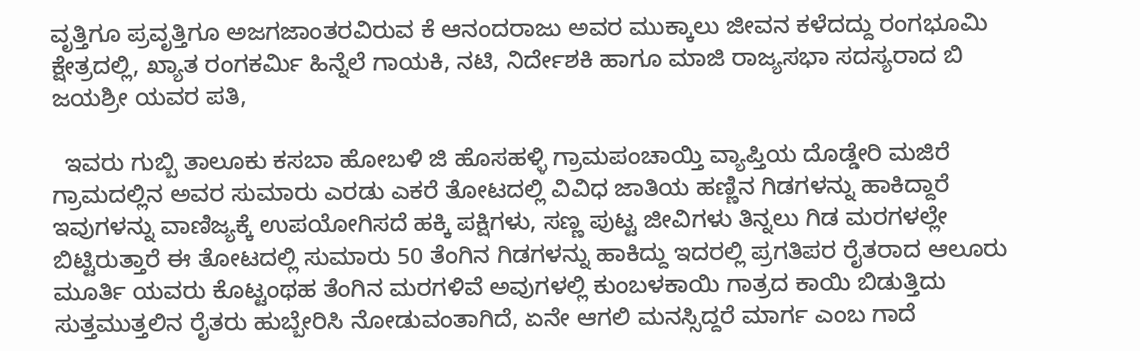ವೃತ್ತಿಗೂ ಪ್ರವೃತ್ತಿಗೂ ಅಜಗಜಾಂತರವಿರುವ ಕೆ ಆನಂದರಾಜು ಅವರ ಮುಕ್ಕಾಲು ಜೀವನ ಕಳೆದದ್ದು ರಂಗಭೂಮಿ ಕ್ಷೇತ್ರದಲ್ಲಿ, ಖ್ಯಾತ ರಂಗಕರ್ಮಿ ಹಿನ್ನೆಲೆ ಗಾಯಕಿ, ನಟಿ, ನಿರ್ದೇಶಕಿ ಹಾಗೂ ಮಾಜಿ ರಾಜ್ಯಸಭಾ ಸದಸ್ಯರಾದ ಬಿ ಜಯಶ್ರೀ ಯವರ ಪತಿ,

  ಇವರು ಗುಬ್ಬಿ ತಾಲೂಕು ಕಸಬಾ ಹೋಬಳಿ ಜಿ ಹೊಸಹಳ್ಳಿ ಗ್ರಾಮಪಂಚಾಯ್ತಿ ವ್ಯಾಪ್ತಿಯ ದೊಡ್ಡೇರಿ ಮಜಿರೆ ಗ್ರಾಮದಲ್ಲಿನ ಅವರ ಸುಮಾರು ಎರಡು ಎಕರೆ ತೋಟದಲ್ಲಿ ವಿವಿಧ ಜಾತಿಯ ಹಣ್ಣಿನ ಗಿಡಗಳನ್ನು ಹಾಕಿದ್ದಾರೆ ಇವುಗಳನ್ನು ವಾಣಿಜ್ಯಕ್ಕೆ ಉಪಯೋಗಿಸದೆ ಹಕ್ಕಿ ಪಕ್ಷಿಗಳು, ಸಣ್ಣ ಪುಟ್ಟ ಜೀವಿಗಳು ತಿನ್ನಲು ಗಿಡ ಮರಗಳಲ್ಲೇ ಬಿಟ್ಟಿರುತ್ತಾರೆ ಈ ತೋಟದಲ್ಲಿ ಸುಮಾರು 50 ತೆಂಗಿನ ಗಿಡಗಳನ್ನು ಹಾಕಿದ್ದು ಇದರಲ್ಲಿ ಪ್ರಗತಿಪರ ರೈತರಾದ ಆಲೂರು ಮೂರ್ತಿ ಯವರು ಕೊಟ್ಟಂಥಹ ತೆಂಗಿನ ಮರಗಳಿವೆ ಅವುಗಳಲ್ಲಿ ಕುಂಬಳಕಾಯಿ ಗಾತ್ರದ ಕಾಯಿ ಬಿಡುತ್ತಿದು ಸುತ್ತಮುತ್ತಲಿನ ರೈತರು ಹುಬ್ಬೇರಿಸಿ ನೋಡುವಂತಾಗಿದೆ, ಏನೇ ಆಗಲಿ ಮನಸ್ಸಿದ್ದರೆ ಮಾರ್ಗ ಎಂಬ ಗಾದೆ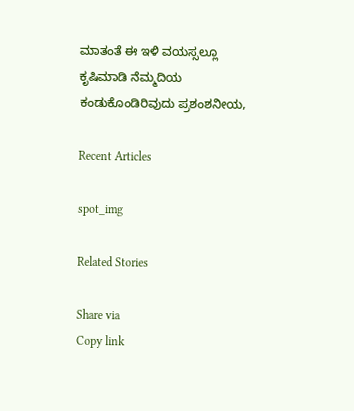ಮಾತಂತೆ ಈ ಇಳಿ ವಯಸ್ಸಲ್ಲೂ ಕೃಷಿಮಾಡಿ ನೆಮ್ಮದಿಯ ಕಂಡುಕೊಂಡಿರಿವುದು ಪ್ರಶಂಶನೀಯ,

Recent Articles

spot_img

Related Stories

Share via
Copy link